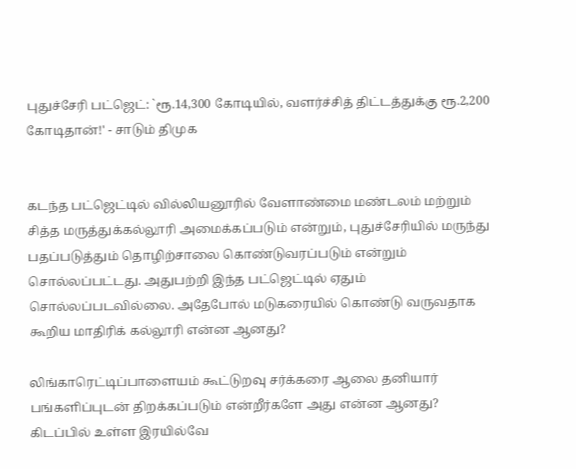புதுச்சேரி பட்ஜெட்: `ரூ.14,300 கோடியில், வளர்ச்சித் திட்டத்துக்கு ரூ.2,200 கோடிதான்!' - சாடும் திமுக


கடந்த பட்ஜெட்டில் வில்லியனூரில் வேளாண்மை மண்டலம் மற்றும் சித்த மருத்துக்கல்லூரி அமைக்கப்படும் என்றும், புதுச்சேரியில் மருந்து பதப்படுத்தும் தொழிற்சாலை கொண்டுவரப்படும் என்றும் சொல்லப்பட்டது. அதுபற்றி இந்த பட்ஜெட்டில் ஏதும் சொல்லப்படவில்லை. அதேபோல் மடுகரையில் கொண்டு வருவதாக கூறிய மாதிரிக் கல்லூரி என்ன ஆனது?

லிங்காரெட்டிப்பாளையம் கூட்டுறவு சர்க்கரை ஆலை தனியார் பங்களிப்புடன் திறக்கப்படும் என்றீர்களே அது என்ன ஆனது? கிடப்பில் உள்ள இரயில்வே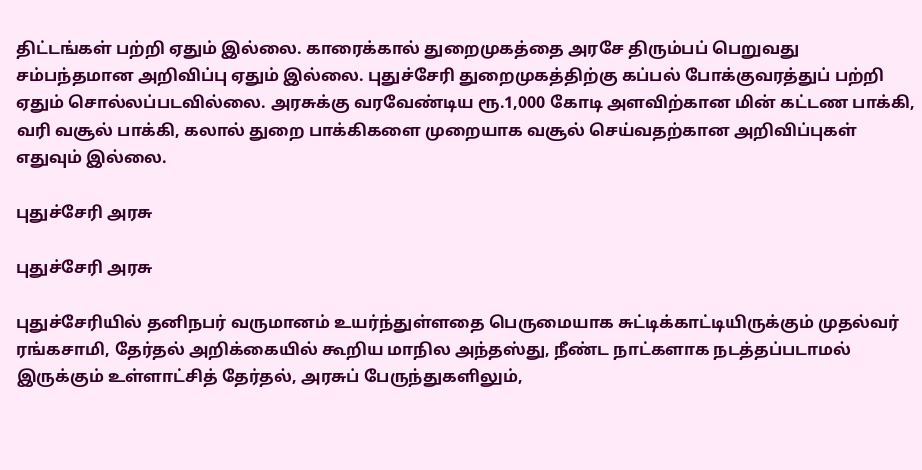திட்டங்கள் பற்றி ஏதும் இல்லை. காரைக்கால் துறைமுகத்தை அரசே திரும்பப் பெறுவது சம்பந்தமான அறிவிப்பு ஏதும் இல்லை. புதுச்சேரி துறைமுகத்திற்கு கப்பல் போக்குவரத்துப் பற்றி ஏதும் சொல்லப்படவில்லை. அரசுக்கு வரவேண்டிய ரூ.1,000 கோடி அளவிற்கான மின் கட்டண பாக்கி, வரி வசூல் பாக்கி, கலால் துறை பாக்கிகளை முறையாக வசூல் செய்வதற்கான அறிவிப்புகள் எதுவும் இல்லை.

புதுச்சேரி அரசு

புதுச்சேரி அரசு

புதுச்சேரியில் தனிநபர் வருமானம் உயர்ந்துள்ளதை பெருமையாக சுட்டிக்காட்டியிருக்கும் முதல்வர் ரங்கசாமி, தேர்தல் அறிக்கையில் கூறிய மாநில அந்தஸ்து, நீண்ட நாட்களாக நடத்தப்படாமல் இருக்கும் உள்ளாட்சித் தேர்தல், அரசுப் பேருந்துகளிலும்,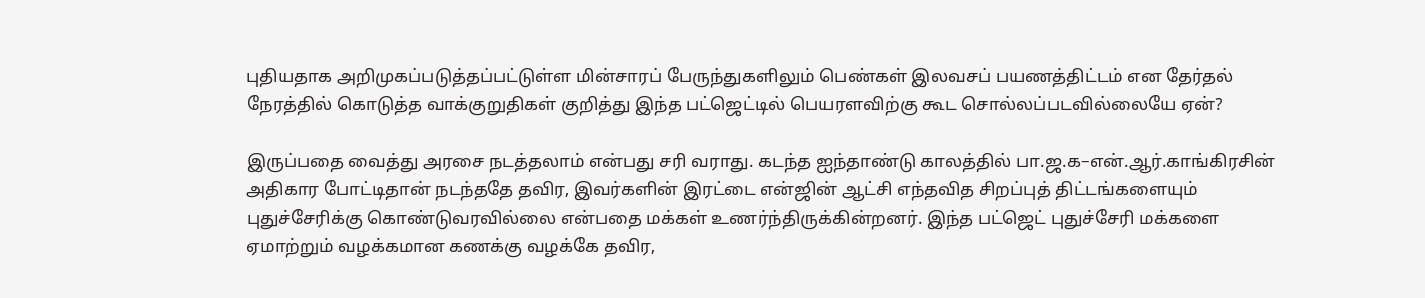புதியதாக அறிமுகப்படுத்தப்பட்டுள்ள மின்சாரப் பேருந்துகளிலும் பெண்கள் இலவசப் பயணத்திட்டம் என தேர்தல் நேரத்தில் கொடுத்த வாக்குறுதிகள் குறித்து இந்த பட்ஜெட்டில் பெயரளவிற்கு கூட சொல்லப்படவில்லையே ஏன்?

இருப்பதை வைத்து அரசை நடத்தலாம் என்பது சரி வராது. கடந்த ஐந்தாண்டு காலத்தில் பா.ஜ.க–என்.ஆர்.காங்கிரசின் அதிகார போட்டிதான் நடந்ததே தவிர, இவர்களின் இரட்டை என்ஜின் ஆட்சி எந்தவித சிறப்புத் திட்டங்களையும் புதுச்சேரிக்கு கொண்டுவரவில்லை என்பதை மக்கள் உணர்ந்திருக்கின்றனர். இந்த பட்ஜெட் புதுச்சேரி மக்களை ஏமாற்றும் வழக்கமான கணக்கு வழக்கே தவிர,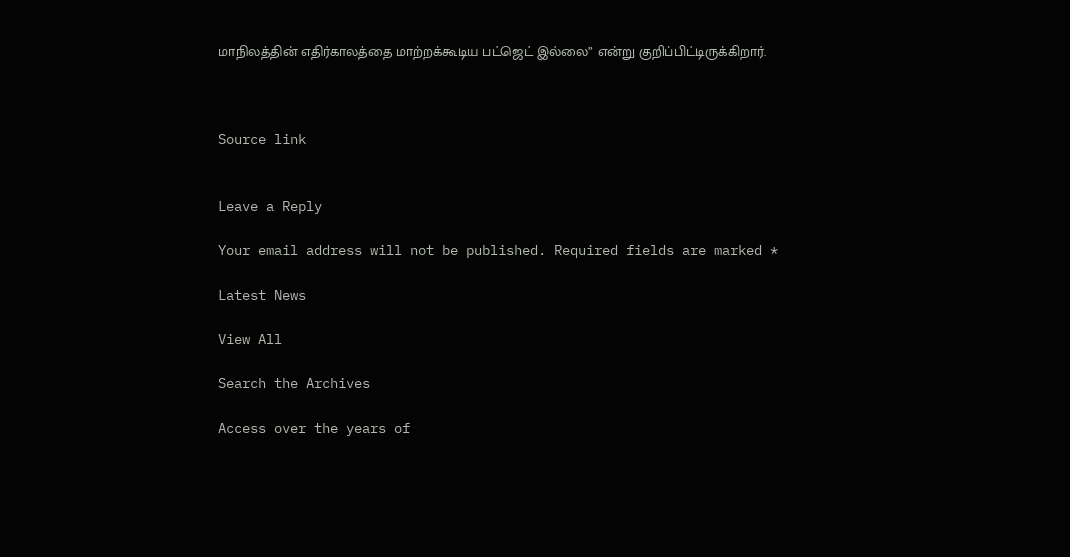மாநிலத்தின் எதிர்காலத்தை மாற்றக்கூடிய பட்ஜெட் இல்லை” என்று குறிப்பிட்டிருக்கிறார்.



Source link


Leave a Reply

Your email address will not be published. Required fields are marked *

Latest News

View All

Search the Archives

Access over the years of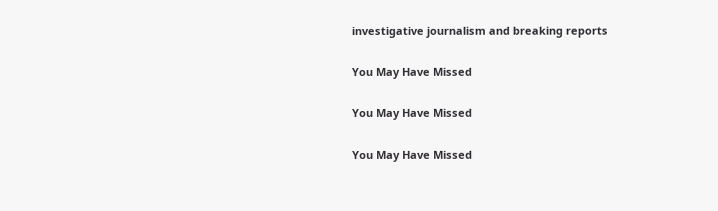investigative journalism and breaking reports

You May Have Missed

You May Have Missed

You May Have Missed